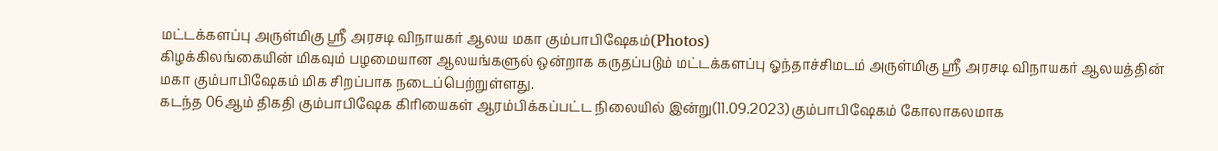மட்டக்களப்பு அருள்மிகு ஸ்ரீ அரசடி விநாயகர் ஆலய மகா கும்பாபிஷேகம்(Photos)
கிழக்கிலங்கையின் மிகவும் பழமையான ஆலயங்களுல் ஒன்றாக கருதப்படும் மட்டக்களப்பு ஓந்தாச்சிமடம் அருள்மிகு ஸ்ரீ அரசடி விநாயகர் ஆலயத்தின் மகா கும்பாபிஷேகம் மிக சிறப்பாக நடைப்பெற்றுள்ளது.
கடந்த 06ஆம் திகதி கும்பாபிஷேக கிரியைகள் ஆரம்பிக்கப்பட்ட நிலையில் இன்று(11.09.2023) கும்பாபிஷேகம் கோலாகலமாக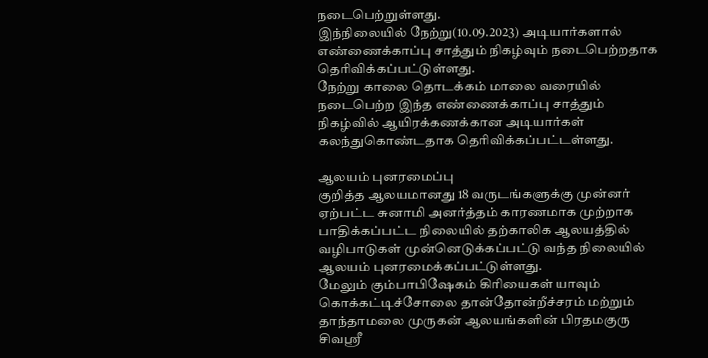நடைபெற்றுள்ளது.
இந்நிலையில் நேற்று(10.09.2023) அடியார்களால் எண்ணைக்காப்பு சாத்தும் நிகழ்வும் நடைபெற்றதாக தெரிவிக்கப்பட்டுள்ளது.
நேற்று காலை தொடக்கம் மாலை வரையில் நடைபெற்ற இந்த எண்ணைக்காப்பு சாத்தும் நிகழ்வில் ஆயிரக்கணக்கான அடியார்கள் கலந்துகொண்டதாக தெரிவிக்கப்பட்டள்ளது.

ஆலயம் புனரமைப்பு
குறித்த ஆலயமானது 18 வருடங்களுக்கு முன்னர் ஏற்பட்ட சுனாமி அனர்த்தம் காரணமாக முற்றாக பாதிக்கப்பட்ட நிலையில் தற்காலிக ஆலயத்தில் வழிபாடுகள் முன்னெடுக்கப்பட்டு வந்த நிலையில் ஆலயம் புனரமைக்கப்பட்டுள்ளது.
மேலும் கும்பாபிஷேகம் கிரியைகள் யாவும் கொக்கட்டிச்சோலை தான்தோன்றீச்சரம் மற்றும் தாந்தாமலை முருகன் ஆலயங்களின் பிரதமகுரு சிவஸ்ரீ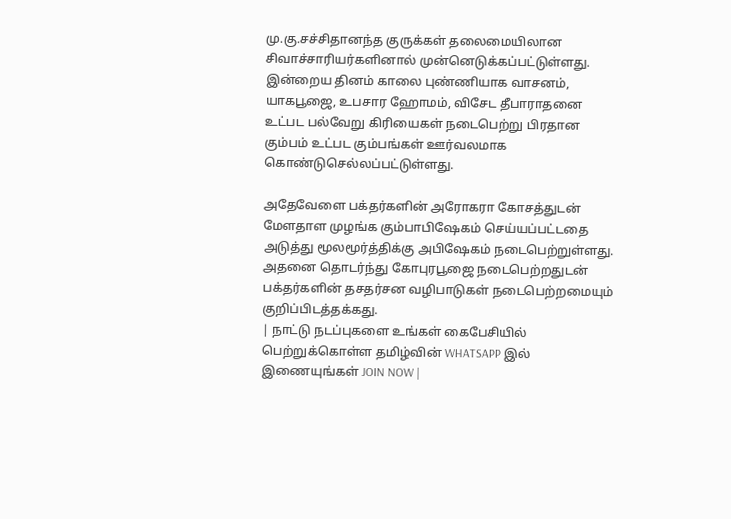மு.கு.சச்சிதானந்த குருக்கள் தலைமையிலான சிவாச்சாரியர்களினால் முன்னெடுக்கப்பட்டுள்ளது.
இன்றைய தினம் காலை புண்ணியாக வாசனம், யாகபூஜை, உபசார ஹோமம், விசேட தீபாராதனை உட்பட பல்வேறு கிரியைகள் நடைபெற்று பிரதான கும்பம் உட்பட கும்பங்கள் ஊர்வலமாக கொண்டுசெல்லப்பட்டுள்ளது.

அதேவேளை பக்தர்களின் அரோகரா கோசத்துடன் மேளதாள முழங்க கும்பாபிஷேகம் செய்யப்பட்டதை அடுத்து மூலமூர்த்திக்கு அபிஷேகம் நடைபெற்றுள்ளது.
அதனை தொடர்ந்து கோபுரபூஜை நடைபெற்றதுடன் பக்தர்களின் தசதர்சன வழிபாடுகள் நடைபெற்றமையும் குறிப்பிடத்தக்கது.
| நாட்டு நடப்புகளை உங்கள் கைபேசியில் பெற்றுக்கொள்ள தமிழ்வின் WHATSAPP இல் இணையுங்கள் JOIN NOW |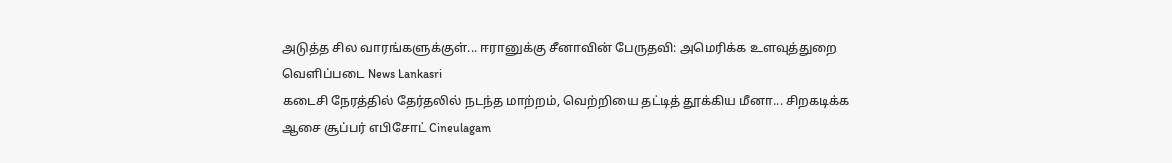அடுத்த சில வாரங்களுக்குள்... ஈரானுக்கு சீனாவின் பேருதவி: அமெரிக்க உளவுத்துறை வெளிப்படை News Lankasri
கடைசி நேரத்தில் தேர்தலில் நடந்த மாற்றம், வெற்றியை தட்டித் தூக்கிய மீனா... சிறகடிக்க ஆசை சூப்பர் எபிசோட் Cineulagam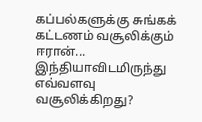கப்பல்களுக்கு சுங்கக் கட்டணம் வசூலிக்கும் ஈரான்... இந்தியாவிடமிருந்து எவ்வளவு வசூலிக்கிறது?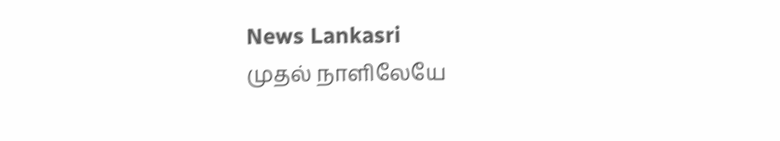News Lankasri
முதல் நாளிலேயே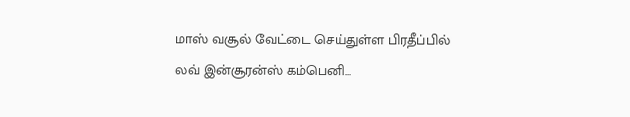மாஸ் வசூல் வேட்டை செய்துள்ள பிரதீப்பில் லவ் இன்சூரன்ஸ் கம்பெனி...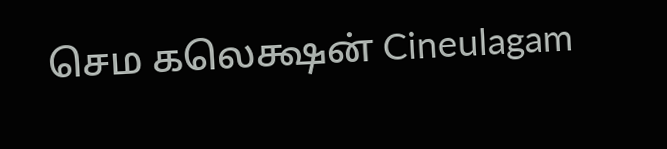செம கலெக்ஷன் Cineulagam